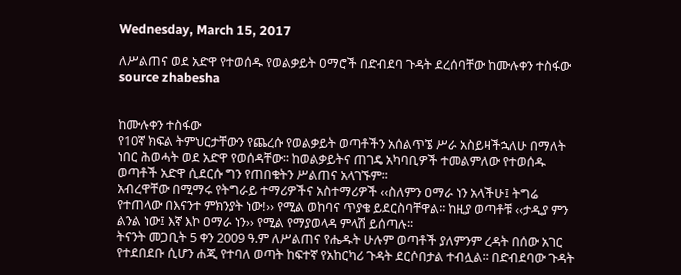Wednesday, March 15, 2017

ለሥልጠና ወደ አድዋ የተወሰዱ የወልቃይት ዐማሮች በድብደባ ጉዳት ደረሰባቸው ከሙሉቀን ተስፋው source zhabesha


ከሙሉቀን ተስፋው
የ10ኛ ክፍል ትምህርታቸውን የጨረሱ የወልቃይት ወጣቶችን አሰልጥኜ ሥራ አስይዛችኋለሁ በማለት ነበር ሕወሓት ወደ አድዋ የወሰዳቸው፡፡ ከወልቃይትና ጠገዴ አካባቢዎች ተመልምለው የተወሰዱ ወጣቶች አድዋ ሲደርሱ ግን የጠበቁትን ሥልጠና አላገኙም፡፡
አብረዋቸው በሚማሩ የትግራይ ተማሪዎችና አስተማሪዎች ‹‹ስለምን ዐማራ ነን አላችሁ፤ ትግሬ የተጠላው በእናንተ ምክንያት ነው!›› የሚል ወከባና ጥያቄ ይደርስባቸዋል፡፡ ከዚያ ወጣቶቹ ‹‹ታዲያ ምን ልንል ነው፤ እኛ እኮ ዐማራ ነን›› የሚል የማያወላዳ ምላሽ ይሰጣሉ፡፡
ትናንት መጋቢት 5 ቀን 2009 ዓ.ም ለሥልጠና የሔዱት ሁሉም ወጣቶች ያለምንም ረዳት በሰው አገር የተደበደቡ ሲሆን ሐጂ የተባለ ወጣት ከፍተኛ የአከርካሪ ጉዳት ደርሶበታል ተብሏል፡፡ በድብደባው ጉዳት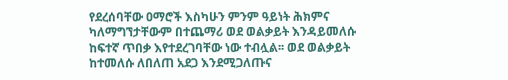የደረሰባቸው ዐማሮች እስካሁን ምንም ዓይነት ሕክምና ካለማግኘታቸውም በተጨማሪ ወደ ወልቃይት እንዳይመለሱ ከፍተኛ ጥበቃ እየተደረገባቸው ነው ተብሏል፡፡ ወደ ወልቃይት ከተመለሱ ለበለጠ አደጋ እንደሚጋለጡና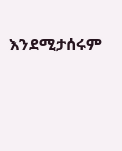እንደሚታሰሩም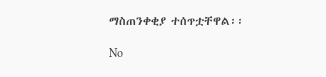ማስጠንቀቂያ ተሰጥቷቸዋል፡፡

No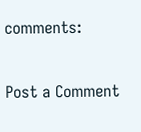comments:

Post a Comment